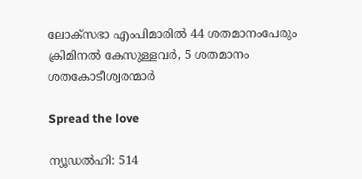ലോക്സഭാ എംപിമാരില്‍ 44 ശതമാനംപേരും ക്രിമിനല്‍ കേസുള്ളവര്‍, 5 ശതമാനം ശതകോടീശ്വരന്മാർ

Spread the love

ന്യൂഡല്‍ഹി: 514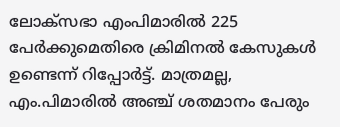ലോക്സഭാ എംപിമാരില്‍ 225 പേര്‍ക്കുമെതിരെ ക്രിമിനല്‍ കേസുകള്‍ ഉണ്ടെന്ന് റിപ്പോര്‍ട്ട്. മാത്രമല്ല, എം.പിമാരില്‍ അഞ്ച് ശതമാനം പേരും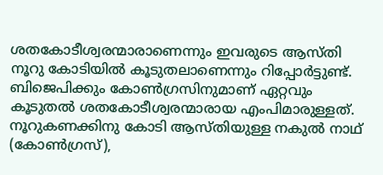ശതകോടീശ്വരന്മാരാണെന്നും ഇവരുടെ ആസ്തി നൂറു കോടിയില്‍ കൂടുതലാണെന്നും റിപ്പോര്‍ട്ടുണ്ട്. ബിജെപിക്കും കോണ്‍ഗ്രസിനുമാണ് ഏറ്റവും കൂടുതല്‍ ശതകോടീശ്വരന്മാരായ എംപിമാരുള്ളത്. നൂറുകണക്കിനു കോടി ആസ്തിയുള്ള നകുല്‍ നാഥ് (കോണ്‍ഗ്രസ്),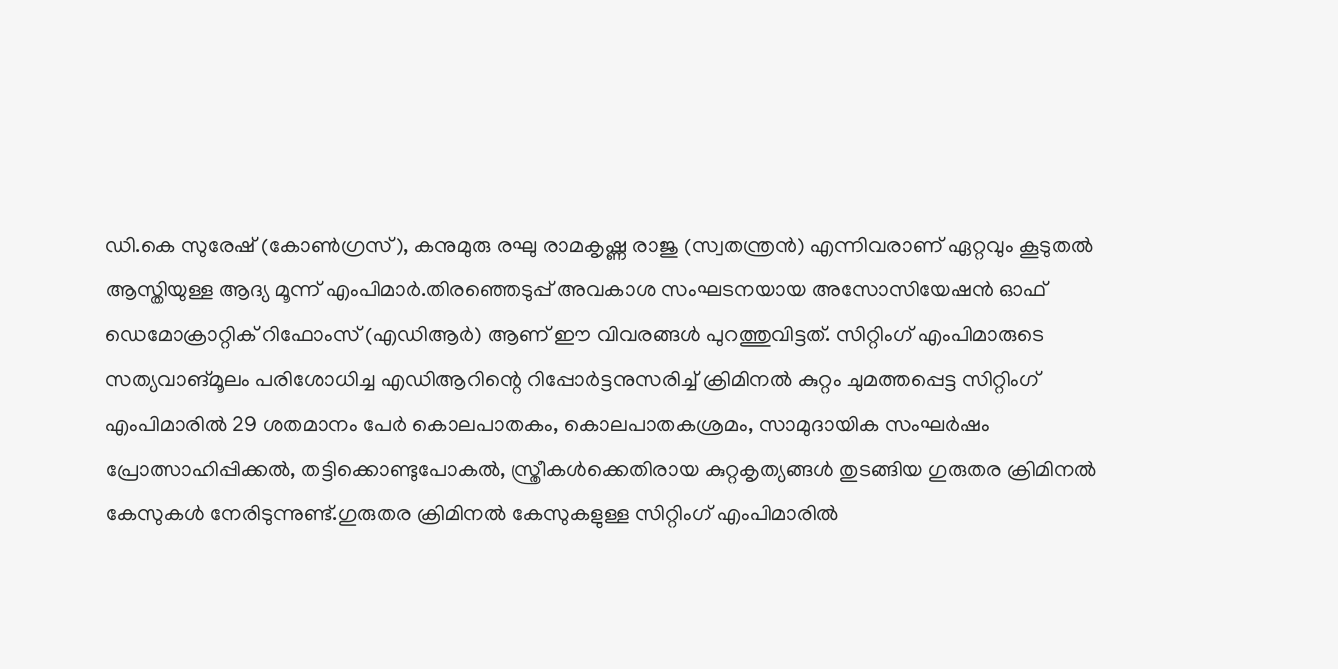ഡി.കെ സുരേഷ് (കോണ്‍ഗ്രസ്), കനുമുരു രഘു രാമകൃഷ്ണ രാജു (സ്വതന്ത്രന്‍) എന്നിവരാണ് ഏറ്റവും കൂടുതല്‍ ആസ്തിയുള്ള ആദ്യ മൂന്ന് എംപിമാര്‍.തിരഞ്ഞെടുപ്പ് അവകാശ സംഘടനയായ അസോസിയേഷന്‍ ഓഫ് ഡെമോക്രാറ്റിക് റിഫോംസ് (എഡിആര്‍) ആണ് ഈ വിവരങ്ങള്‍ പുറത്തുവിട്ടത്. സിറ്റിംഗ് എംപിമാരുടെ സത്യവാങ്മൂലം പരിശോധിച്ച എഡിആറിന്റെ റിപ്പോര്‍ട്ടനുസരിച്ച് ക്രിമിനല്‍ കുറ്റം ചുമത്തപ്പെട്ട സിറ്റിംഗ് എംപിമാരില്‍ 29 ശതമാനം പേര്‍ കൊലപാതകം, കൊലപാതകശ്രമം, സാമുദായിക സംഘര്‍ഷം പ്രോത്സാഹിപ്പിക്കല്‍, തട്ടിക്കൊണ്ടുപോകല്‍, സ്ത്രീകള്‍ക്കെതിരായ കുറ്റകൃത്യങ്ങള്‍ തുടങ്ങിയ ഗുരുതര ക്രിമിനല്‍ കേസുകള്‍ നേരിടുന്നുണ്ട്.ഗുരുതര ക്രിമിനല്‍ കേസുകളുള്ള സിറ്റിംഗ് എംപിമാരില്‍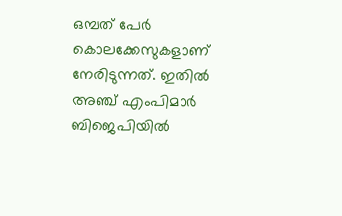ഒമ്പത് പേര്‍ കൊലക്കേസുകളാണ് നേരിടുന്നത്. ഇതില്‍ അഞ്ച് എംപിമാര്‍ ബിജെപിയില്‍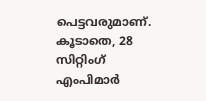പെട്ടവരുമാണ്. കൂടാതെ, 28 സിറ്റിംഗ് എംപിമാര്‍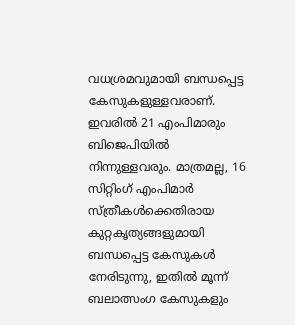വധശ്രമവുമായി ബന്ധപ്പെട്ട കേസുകളുള്ളവരാണ്. ഇവരില്‍ 21 എംപിമാരും ബിജെപിയില്‍ നിന്നുള്ളവരും. മാത്രമല്ല, 16 സിറ്റിംഗ് എംപിമാര്‍ സ്ത്രീകള്‍ക്കെതിരായ കുറ്റകൃത്യങ്ങളുമായി ബന്ധപ്പെട്ട കേസുകള്‍ നേരിടുന്നു, ഇതില്‍ മൂന്ന് ബലാത്സംഗ കേസുകളും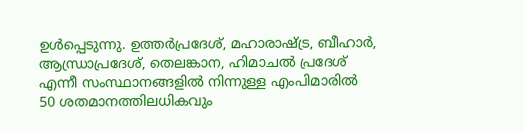ഉള്‍പ്പെടുന്നു. ഉത്തര്‍പ്രദേശ്, മഹാരാഷ്ട്ര, ബീഹാര്‍, ആന്ധ്രാപ്രദേശ്, തെലങ്കാന, ഹിമാചല്‍ പ്രദേശ് എന്നീ സംസ്ഥാനങ്ങളില്‍ നിന്നുള്ള എംപിമാരില്‍ 50 ശതമാനത്തിലധികവും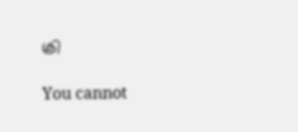ക്രി

You cannot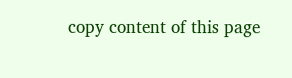copy content of this page